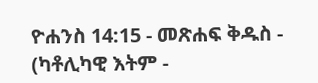ዮሐንስ 14:15 - መጽሐፍ ቅዱስ - (ካቶሊካዊ እትም -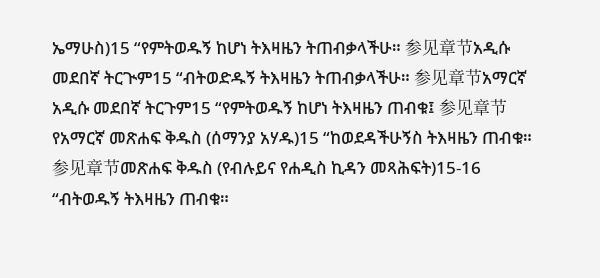ኤማሁስ)15 “የምትወዱኝ ከሆነ ትእዛዜን ትጠብቃላችሁ። 参见章节አዲሱ መደበኛ ትርጒም15 “ብትወድዱኝ ትእዛዜን ትጠብቃላችሁ። 参见章节አማርኛ አዲሱ መደበኛ ትርጉም15 “የምትወዱኝ ከሆነ ትእዛዜን ጠብቁ፤ 参见章节የአማርኛ መጽሐፍ ቅዱስ (ሰማንያ አሃዱ)15 “ከወደዳችሁኝስ ትእዛዜን ጠብቁ። 参见章节መጽሐፍ ቅዱስ (የብሉይና የሐዲስ ኪዳን መጻሕፍት)15-16 “ብትወዱኝ ትእዛዜን ጠብቁ።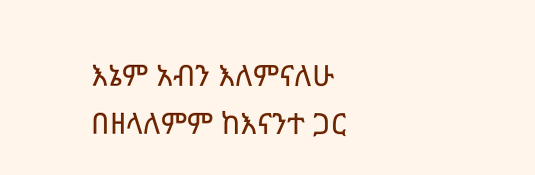እኔም አብን እለምናለሁ በዘላለምም ከእናንተ ጋር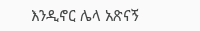እንዲኖር ሌላ አጽናኝ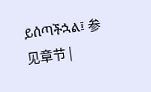ይሰጣችኋል፤ 参见章节 |